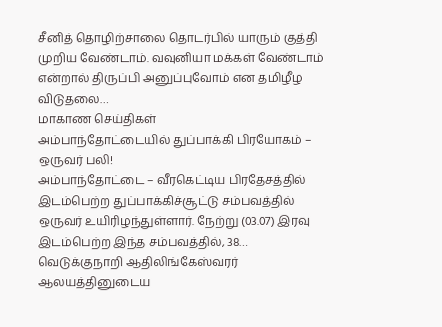சீனித் தொழிற்சாலை தொடர்பில் யாரும் குத்தி முறிய வேண்டாம். வவுனியா மக்கள் வேண்டாம் என்றால் திருப்பி அனுப்புவோம் என தமிழீழ விடுதலை…
மாகாண செய்திகள்
அம்பாந்தோட்டையில் துப்பாக்கி பிரயோகம் – ஒருவர் பலி!
அம்பாந்தோட்டை – வீரகெட்டிய பிரதேசத்தில் இடம்பெற்ற துப்பாக்கிச்சூட்டு சம்பவத்தில் ஒருவர் உயிரிழந்துள்ளார். நேற்று (03.07) இரவு இடம்பெற்ற இந்த சம்பவத்தில், 38…
வெடுக்குநாறி ஆதிலிங்கேஸ்வரர் ஆலயத்தினுடைய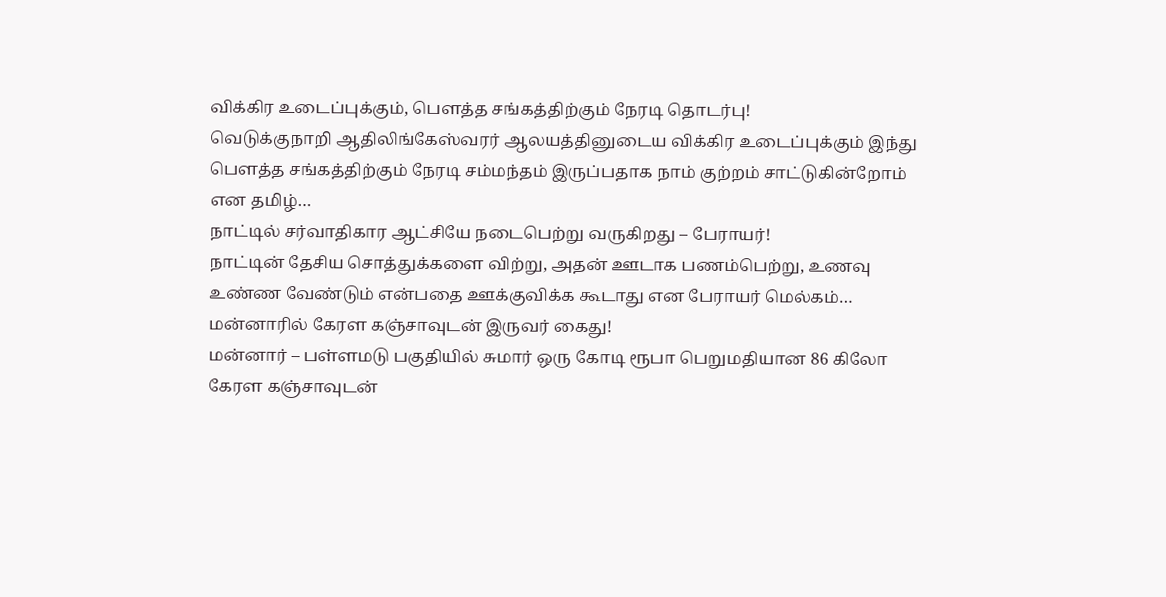விக்கிர உடைப்புக்கும், பௌத்த சங்கத்திற்கும் நேரடி தொடர்பு!
வெடுக்குநாறி ஆதிலிங்கேஸ்வரர் ஆலயத்தினுடைய விக்கிர உடைப்புக்கும் இந்து பௌத்த சங்கத்திற்கும் நேரடி சம்மந்தம் இருப்பதாக நாம் குற்றம் சாட்டுகின்றோம் என தமிழ்…
நாட்டில் சர்வாதிகார ஆட்சியே நடைபெற்று வருகிறது – பேராயர்!
நாட்டின் தேசிய சொத்துக்களை விற்று, அதன் ஊடாக பணம்பெற்று, உணவு உண்ண வேண்டும் என்பதை ஊக்குவிக்க கூடாது என பேராயர் மெல்கம்…
மன்னாரில் கேரள கஞ்சாவுடன் இருவர் கைது!
மன்னார் – பள்ளமடு பகுதியில் சுமார் ஒரு கோடி ரூபா பெறுமதியான 86 கிலோ கேரள கஞ்சாவுடன்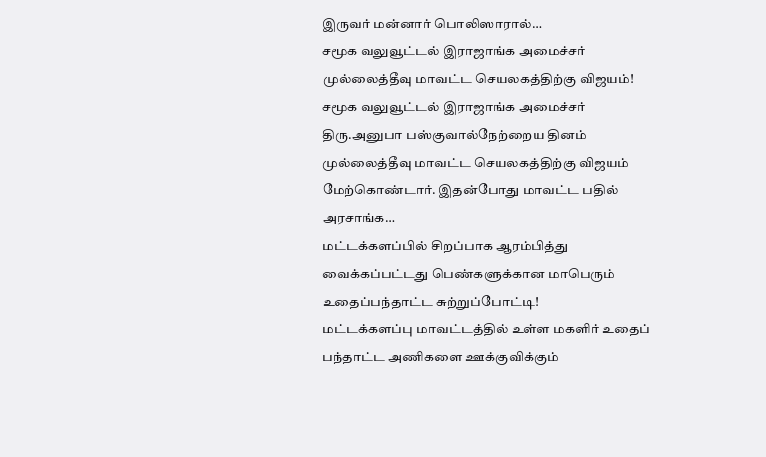இருவர் மன்னார் பொலிஸாரால்…
சமூக வலுவூட்டல் இராஜாங்க அமைச்சர் முல்லைத்தீவு மாவட்ட செயலகத்திற்கு விஜயம்!
சமூக வலுவூட்டல் இராஜாங்க அமைச்சர் திரு.அனுபா பஸ்குவால்நேற்றைய தினம் முல்லைத்தீவு மாவட்ட செயலகத்திற்கு விஜயம் மேற்கொண்டார். இதன்போது மாவட்ட பதில் அரசாங்க…
மட்டக்களப்பில் சிறப்பாக ஆரம்பித்து வைக்கப்பட்டது பெண்களுக்கான மாபெரும் உதைப்பந்தாட்ட சுற்றுப்போட்டி!
மட்டக்களப்பு மாவட்டத்தில் உள்ள மகளிர் உதைப் பந்தாட்ட அணிகளை ஊக்குவிக்கும்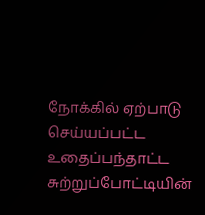நோக்கில் ஏற்பாடு செய்யப்பட்ட உதைப்பந்தாட்ட சுற்றுப்போட்டியின்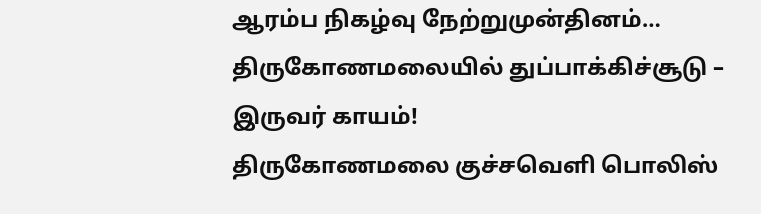ஆரம்ப நிகழ்வு நேற்றுமுன்தினம்…
திருகோணமலையில் துப்பாக்கிச்சூடு – இருவர் காயம்!
திருகோணமலை குச்சவெளி பொலிஸ்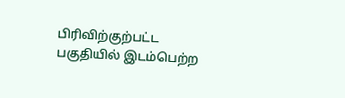பிரிவிற்குற்பட்ட பகுதியில் இடம்பெற்ற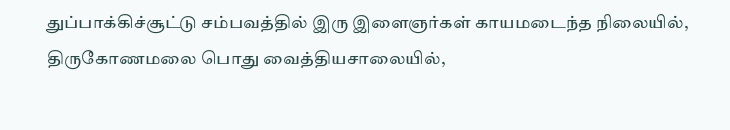துப்பாக்கிச்சூட்டு சம்பவத்தில் இரு இளைஞர்கள் காயமடைந்த நிலையில், திருகோணமலை பொது வைத்தியசாலையில்,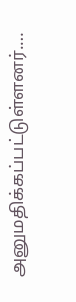அனுமதிக்கப்பட்டுள்ளனர்.…